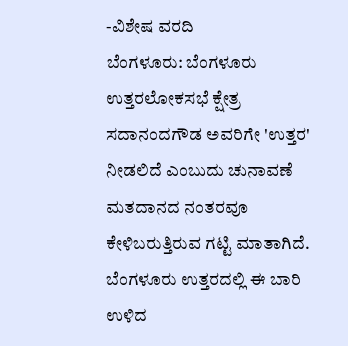-ವಿಶೇಷ ವರದಿ
ಬೆಂಗಳೂರು: ಬೆಂಗಳೂರು ಉತ್ತರಲೋಕಸಭೆ ಕ್ಷೇತ್ರ ಸದಾನಂದಗೌಡ ಅವರಿಗೇ 'ಉತ್ತರ' ನೀಡಲಿದೆ ಎಂಬುದು ಚುನಾವಣೆ ಮತದಾನದ ನಂತರವೂ ಕೇಳಿಬರುತ್ತಿರುವ ಗಟ್ಟಿ ಮಾತಾಗಿದೆ.
ಬೆಂಗಳೂರು ಉತ್ತರದಲ್ಲಿ ಈ ಬಾರಿ ಉಳಿದ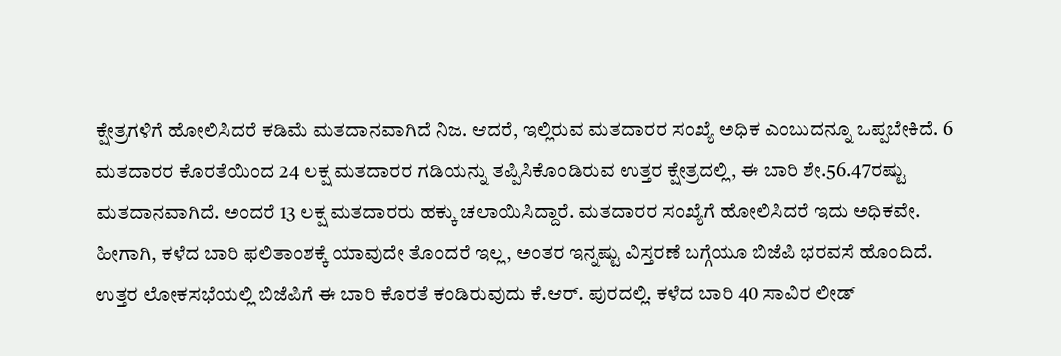ಕ್ಷೇತ್ರಗಳಿಗೆ ಹೋಲಿಸಿದರೆ ಕಡಿಮೆ ಮತದಾನವಾಗಿದೆ ನಿಜ. ಆದರೆ, ಇಲ್ಲಿರುವ ಮತದಾರರ ಸಂಖ್ಯೆ ಅಧಿಕ ಎಂಬುದನ್ನೂ ಒಪ್ಪಬೇಕಿದೆ. 6 ಮತದಾರರ ಕೊರತೆಯಿಂದ 24 ಲಕ್ಷ ಮತದಾರರ ಗಡಿಯನ್ನು ತಪ್ಪಿಸಿಕೊಂಡಿರುವ ಉತ್ತರ ಕ್ಷೇತ್ರದಲ್ಲಿ, ಈ ಬಾರಿ ಶೇ.56.47ರಷ್ಟು ಮತದಾನವಾಗಿದೆ. ಅಂದರೆ 13 ಲಕ್ಷ ಮತದಾರರು ಹಕ್ಕು ಚಲಾಯಿಸಿದ್ದಾರೆ. ಮತದಾರರ ಸಂಖ್ಯೆಗೆ ಹೋಲಿಸಿದರೆ ಇದು ಅಧಿಕವೇ. ಹೀಗಾಗಿ, ಕಳೆದ ಬಾರಿ ಫಲಿತಾಂಶಕ್ಕೆ ಯಾವುದೇ ತೊಂದರೆ ಇಲ್ಲ, ಅಂತರ ಇನ್ನಷ್ಟು ವಿಸ್ತರಣೆ ಬಗ್ಗೆಯೂ ಬಿಜೆಪಿ ಭರವಸೆ ಹೊಂದಿದೆ.
ಉತ್ತರ ಲೋಕಸಭೆಯಲ್ಲಿ ಬಿಜೆಪಿಗೆ ಈ ಬಾರಿ ಕೊರತೆ ಕಂಡಿರುವುದು ಕೆ.ಆರ್. ಪುರದಲ್ಲಿ. ಕಳೆದ ಬಾರಿ 40 ಸಾವಿರ ಲೀಡ್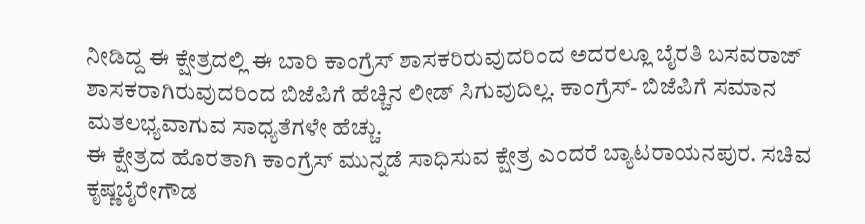ನೀಡಿದ್ದ ಈ ಕ್ಷೇತ್ರದಲ್ಲಿ ಈ ಬಾರಿ ಕಾಂಗ್ರೆಸ್ ಶಾಸಕರಿರುವುದರಿಂದ ಅದರಲ್ಲೂ ಬೈರತಿ ಬಸವರಾಜ್ ಶಾಸಕರಾಗಿರುವುದರಿಂದ ಬಿಜೆಪಿಗೆ ಹೆಚ್ಚಿನ ಲೀಡ್ ಸಿಗುವುದಿಲ್ಲ. ಕಾಂಗ್ರೆಸ್- ಬಿಜೆಪಿಗೆ ಸಮಾನ ಮತಲಭ್ಯವಾಗುವ ಸಾಧ್ಯತೆಗಳೇ ಹೆಚ್ಚು.
ಈ ಕ್ಷೇತ್ರದ ಹೊರತಾಗಿ ಕಾಂಗ್ರೆಸ್ ಮುನ್ನಡೆ ಸಾಧಿಸುವ ಕ್ಷೇತ್ರ ಎಂದರೆ ಬ್ಯಾಟರಾಯನಪುರ. ಸಚಿವ ಕೃಷ್ಣಬೈರೇಗೌಡ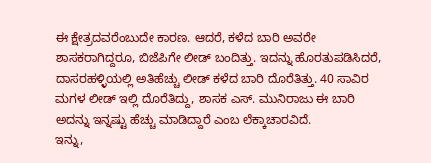ಈ ಕ್ಷೇತ್ರದವರೆಂಬುದೇ ಕಾರಣ. ಆದರೆ, ಕಳೆದ ಬಾರಿ ಅವರೇ ಶಾಸಕರಾಗಿದ್ದರೂ, ಬಿಜೆಪಿಗೇ ಲೀಡ್ ಬಂದಿತ್ತು. ಇದನ್ನು ಹೊರತುಪಡಿಸಿದರೆ, ದಾಸರಹಳ್ಳಿಯಲ್ಲಿ ಅತಿಹೆಚ್ಚು ಲೀಡ್ ಕಳೆದ ಬಾರಿ ದೊರೆತಿತ್ತು. 40 ಸಾವಿರ ಮಗಳ ಲೀಡ್ ಇಲ್ಲಿ ದೊರೆತಿದ್ದು, ಶಾಸಕ ಎಸ್. ಮುನಿರಾಜು ಈ ಬಾರಿ ಅದನ್ನು ಇನ್ನಷ್ಟು ಹೆಚ್ಚು ಮಾಡಿದ್ದಾರೆ ಎಂಬ ಲೆಕ್ಕಾಚಾರವಿದೆ.
ಇನ್ನು,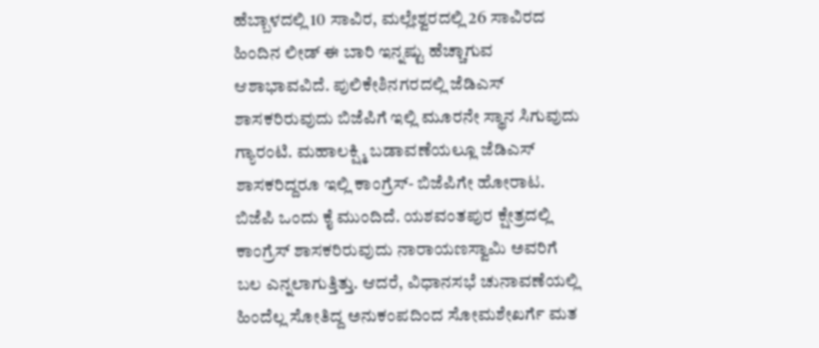ಹೆಬ್ಬಾಳದಲ್ಲಿ 10 ಸಾವಿರ, ಮಲ್ಲೇಶ್ವರದಲ್ಲಿ 26 ಸಾವಿರದ ಹಿಂದಿನ ಲೀಡ್ ಈ ಬಾರಿ ಇನ್ನಷ್ಟು ಹೆಚ್ಚಾಗುವ ಆಶಾಭಾವವಿದೆ. ಪುಲಿಕೇಶಿನಗರದಲ್ಲಿ ಜೆಡಿಎಸ್ ಶಾಸಕರಿರುವುದು ಬಿಜೆಪಿಗೆ ಇಲ್ಲಿ ಮೂರನೇ ಸ್ಥಾನ ಸಿಗುವುದು ಗ್ಯಾರಂಟಿ. ಮಹಾಲಕ್ಷ್ಮಿ ಬಡಾವಣೆಯಲ್ಲೂ ಜೆಡಿಎಸ್ ಶಾಸಕರಿದ್ದರೂ ಇಲ್ಲಿ ಕಾಂಗ್ರೆಸ್- ಬಿಜೆಪಿಗೇ ಹೋರಾಟ. ಬಿಜೆಪಿ ಒಂದು ಕೈ ಮುಂದಿದೆ. ಯಶವಂತಪುರ ಕ್ಷೇತ್ರದಲ್ಲಿ ಕಾಂಗ್ರೆಸ್ ಶಾಸಕರಿರುವುದು ನಾರಾಯಣಸ್ವಾಮಿ ಅವರಿಗೆ ಬಲ ಎನ್ನಲಾಗುತ್ತಿತ್ತು. ಆದರೆ, ವಿಧಾನಸಭೆ ಚುನಾವಣೆಯಲ್ಲಿ ಹಿಂದೆಲ್ಲ ಸೋತಿದ್ದ ಅನುಕಂಪದಿಂದ ಸೋಮಶೇಖರ್ಗೆ ಮತ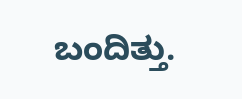ಬಂದಿತ್ತು.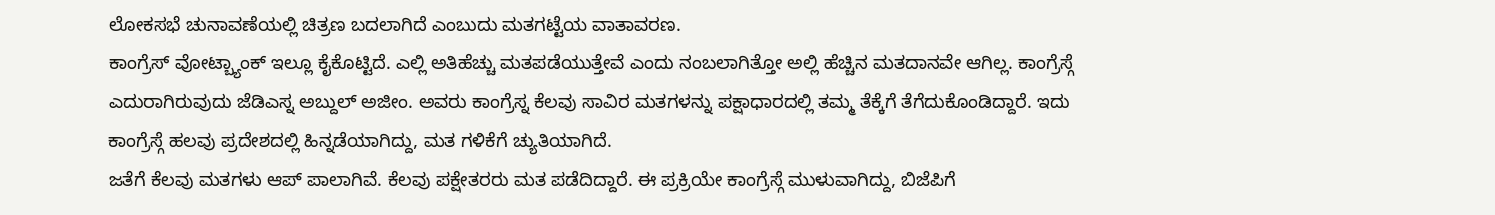ಲೋಕಸಭೆ ಚುನಾವಣೆಯಲ್ಲಿ ಚಿತ್ರಣ ಬದಲಾಗಿದೆ ಎಂಬುದು ಮತಗಟ್ಟೆಯ ವಾತಾವರಣ.
ಕಾಂಗ್ರೆಸ್ ವೋಟ್ಬ್ಯಾಂಕ್ ಇಲ್ಲೂ ಕೈಕೊಟ್ಟಿದೆ. ಎಲ್ಲಿ ಅತಿಹೆಚ್ಚು ಮತಪಡೆಯುತ್ತೇವೆ ಎಂದು ನಂಬಲಾಗಿತ್ತೋ ಅಲ್ಲಿ ಹೆಚ್ಚಿನ ಮತದಾನವೇ ಆಗಿಲ್ಲ. ಕಾಂಗ್ರೆಸ್ಗೆ ಎದುರಾಗಿರುವುದು ಜೆಡಿಎಸ್ನ ಅಬ್ದುಲ್ ಅಜೀಂ. ಅವರು ಕಾಂಗ್ರೆಸ್ನ ಕೆಲವು ಸಾವಿರ ಮತಗಳನ್ನು ಪಕ್ಷಾಧಾರದಲ್ಲಿ ತಮ್ಮ ತೆಕ್ಕೆಗೆ ತೆಗೆದುಕೊಂಡಿದ್ದಾರೆ. ಇದು ಕಾಂಗ್ರೆಸ್ಗೆ ಹಲವು ಪ್ರದೇಶದಲ್ಲಿ ಹಿನ್ನಡೆಯಾಗಿದ್ದು, ಮತ ಗಳಿಕೆಗೆ ಚ್ಯುತಿಯಾಗಿದೆ.
ಜತೆಗೆ ಕೆಲವು ಮತಗಳು ಆಪ್ ಪಾಲಾಗಿವೆ. ಕೆಲವು ಪಕ್ಷೇತರರು ಮತ ಪಡೆದಿದ್ದಾರೆ. ಈ ಪ್ರಕ್ರಿಯೇ ಕಾಂಗ್ರೆಸ್ಗೆ ಮುಳುವಾಗಿದ್ದು, ಬಿಜೆಪಿಗೆ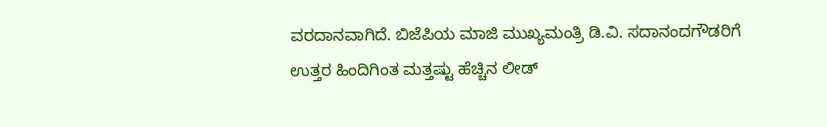ವರದಾನವಾಗಿದೆ. ಬಿಜೆಪಿಯ ಮಾಜಿ ಮುಖ್ಯಮಂತ್ರಿ ಡಿ.ವಿ. ಸದಾನಂದಗೌಡರಿಗೆ ಉತ್ತರ ಹಿಂದಿಗಿಂತ ಮತ್ತಷ್ಟು ಹೆಚ್ಚಿನ ಲೀಡ್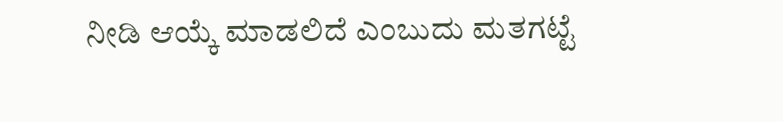ನೀಡಿ ಆಯ್ಕೆ ಮಾಡಲಿದೆ ಎಂಬುದು ಮತಗಟ್ಟೆ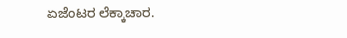ಏಜೆಂಟರ ಲೆಕ್ಕಾಚಾರ.